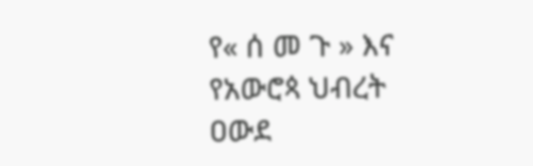የ« ሰ መ ጉ » እና የአውሮጳ ህብረት ዐውደ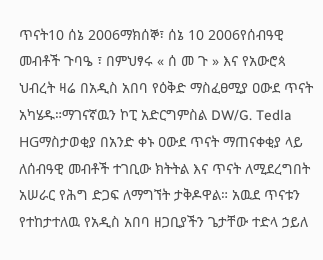ጥናት10 ሰኔ 2006ማክሰኞ፣ ሰኔ 10 2006የሰብዓዊ መብቶች ጉባዔ ፣ በምህፃሩ « ሰ መ ጉ » እና የአውሮጳ ህብረት ዛሬ በአዲስ አበባ የዕቅድ ማስፈፀሚያ ዐውደ ጥናት አካሄዱ።ማገናኛዉን ኮፒ አድርግምስል DW/G. Tedla HGማስታወቂያ በአንድ ቀኑ ዐውደ ጥናት ማጠናቀቂያ ላይ ለሰብዓዊ መብቶች ተገቢው ክትትል እና ጥናት ለሚደረግበት አሠራር የሕግ ድጋፍ ለማግኘት ታቅዶዋል። አዉደ ጥናቱን የተከታተለዉ የአዲስ አበባ ዘጋቢያችን ጌታቸው ተድላ ኃይለ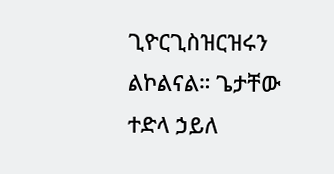ጊዮርጊስዝርዝሩን ልኮልናል። ጌታቸው ተድላ ኃይለ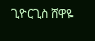ጊዮርጊስ ሸዋዬ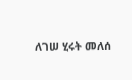ለገሠ ሂሩት መለሰ